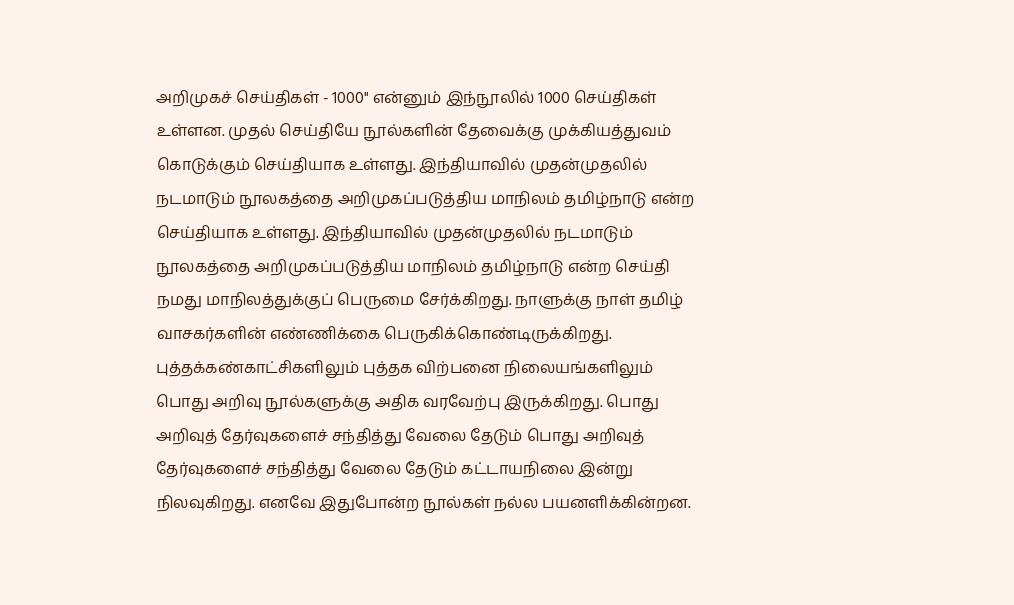அறிமுகச் செய்திகள் - 1000'' என்னும் இந்நூலில் 1000 செய்திகள் உள்ளன. முதல் செய்தியே நூல்களின் தேவைக்கு முக்கியத்துவம் கொடுக்கும் செய்தியாக உள்ளது. இந்தியாவில் முதன்முதலில் நடமாடும் நூலகத்தை அறிமுகப்படுத்திய மாநிலம் தமிழ்நாடு என்ற செய்தியாக உள்ளது. இந்தியாவில் முதன்முதலில் நடமாடும் நூலகத்தை அறிமுகப்படுத்திய மாநிலம் தமிழ்நாடு என்ற செய்தி நமது மாநிலத்துக்குப் பெருமை சேர்க்கிறது. நாளுக்கு நாள் தமிழ் வாசகர்களின் எண்ணிக்கை பெருகிக்கொண்டிருக்கிறது. புத்தக்கண்காட்சிகளிலும் புத்தக விற்பனை நிலையங்களிலும் பொது அறிவு நூல்களுக்கு அதிக வரவேற்பு இருக்கிறது. பொது அறிவுத் தேர்வுகளைச் சந்தித்து வேலை தேடும் பொது அறிவுத் தேர்வுகளைச் சந்தித்து வேலை தேடும் கட்டாயநிலை இன்று நிலவுகிறது. எனவே இதுபோன்ற நூல்கள் நல்ல பயனளிக்கின்றன.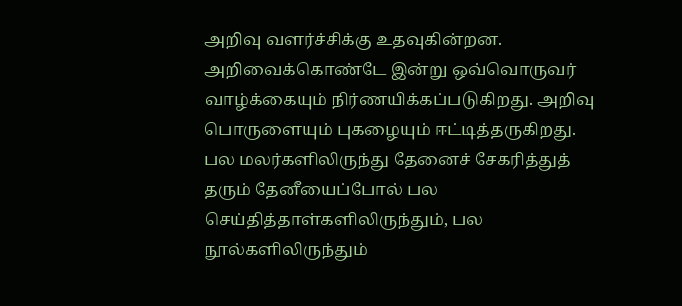அறிவு வளர்ச்சிக்கு உதவுகின்றன. அறிவைக்கொண்டே இன்று ஒவ்வொருவர் வாழ்க்கையும் நிர்ணயிக்கப்படுகிறது. அறிவு பொருளையும் புகழையும் ஈட்டித்தருகிறது.
பல மலர்களிலிருந்து தேனைச் சேகரித்துத் தரும் தேனீயைப்போல் பல செய்தித்தாள்களிலிருந்தும், பல நூல்களிலிருந்தும்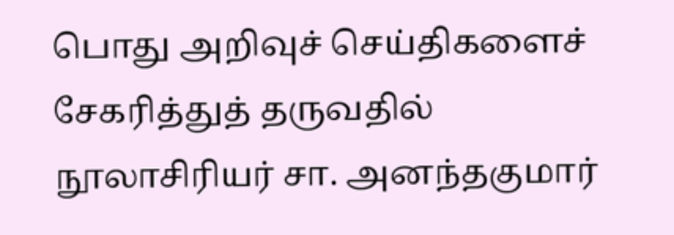பொது அறிவுச் செய்திகளைச் சேகரித்துத் தருவதில் நூலாசிரியர் சா. அனந்தகுமார்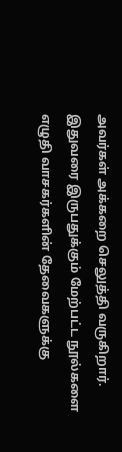அவர்கள் அக்கறை செலுத்தி வருகிறார். இதுவரை இருபதுக்கும் மேற்பட்ட நூல்களை எழுதி வாசகர்களின் தேவைகளுக்கு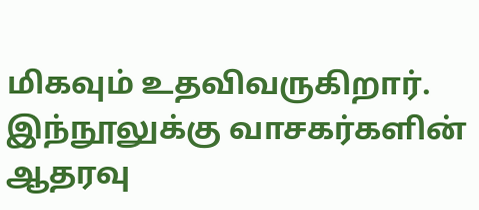மிகவும் உதவிவருகிறார். இந்நூலுக்கு வாசகர்களின் ஆதரவு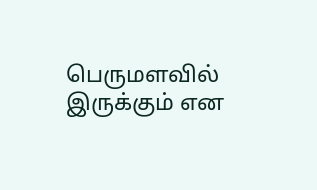பெருமளவில் இருக்கும் என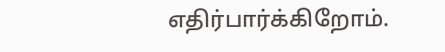எதிர்பார்க்கிறோம்.